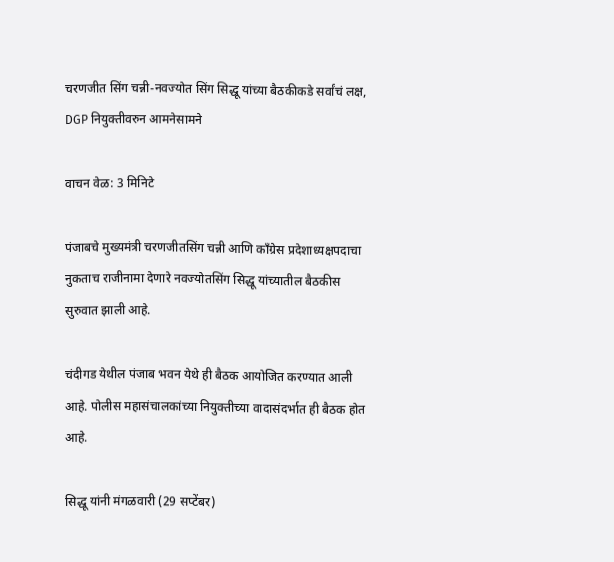चरणजीत सिंग चन्नी-नवज्योत सिंग सिद्धू यांच्या बैठकीकडे सर्वांचं लक्ष, DGP नियुक्तीवरुन आमनेसामने

वाचन वेळ: 3 मिनिटे

पंजाबचे मुख्यमंत्री चरणजीतसिंग चन्नी आणि काँग्रेस प्रदेशाध्यक्षपदाचा नुकताच राजीनामा देणारे नवज्योतसिंग सिद्धू यांच्यातील बैठकीस सुरुवात झाली आहे.

चंदीगड येथील पंजाब भवन येथे ही बैठक आयोजित करण्यात आली आहे. पोलीस महासंचालकांच्या नियुक्तीच्या वादासंदर्भात ही बैठक होत आहे.

सिद्धू यांनी मंगळवारी (29 सप्टेंबर)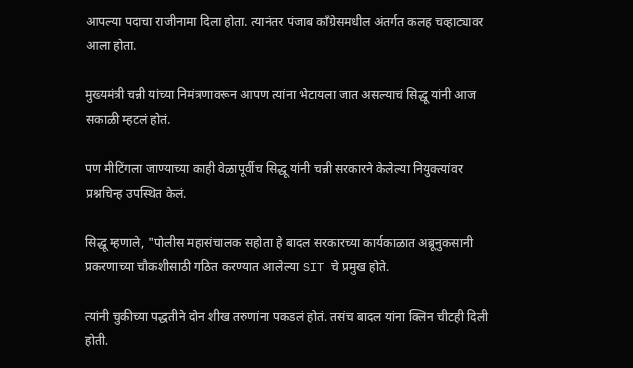आपल्या पदाचा राजीनामा दिला होता. त्यानंतर पंजाब काँग्रेसमधील अंतर्गत कलह चव्हाट्यावर आला होता.

मुख्यमंत्री चन्नी यांच्या निमंत्रणावरून आपण त्यांना भेटायला जात असल्याचं सिद्धू यांनी आज सकाळी म्हटलं होतं.

पण मीटिंगला जाण्याच्या काही वेळापूर्वीच सिद्धू यांनी चन्नी सरकारने केलेल्या नियुक्त्यांवर प्रश्नचिन्ह उपस्थित केलं.

सिद्धू म्हणाले, "पोलीस महासंचालक सहोता हे बादल सरकारच्या कार्यकाळात अब्रूनुकसानी प्रकरणाच्या चौकशीसाठी गठित करण्यात आलेल्या SIT चे प्रमुख होते.

त्यांनी चुकीच्या पद्धतीने दोन शीख तरुणांना पकडलं होतं. तसंच बादल यांना क्लिन चीटही दिली होती.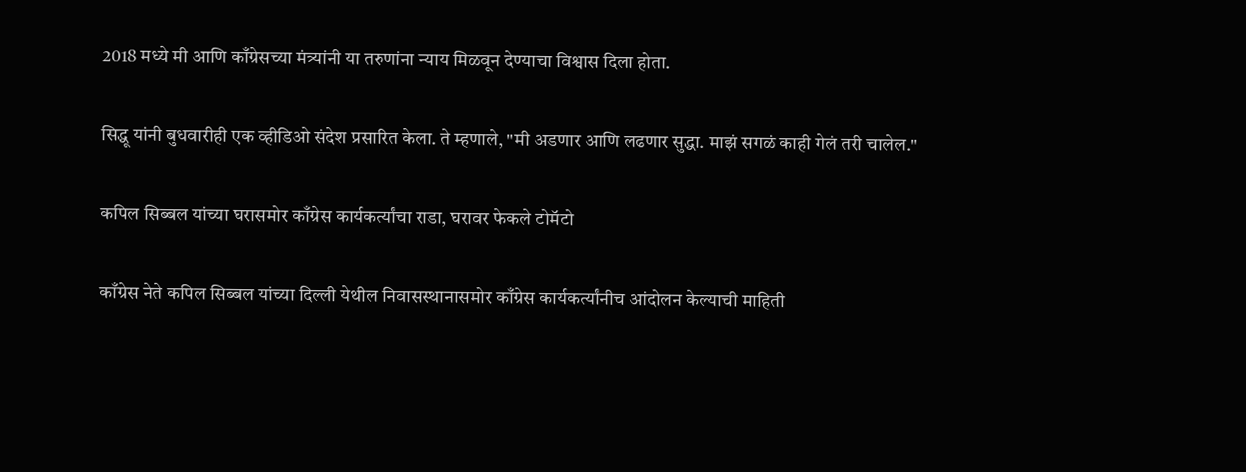2018 मध्ये मी आणि काँग्रेसच्या मंत्र्यांनी या तरुणांना न्याय मिळवून देण्याचा विश्वास दिला होता.

सिद्धू यांनी बुधवारीही एक व्हीडिओ संदेश प्रसारित केला. ते म्हणाले, "मी अडणार आणि लढणार सुद्धा. माझं सगळं काही गेलं तरी चालेल."

कपिल सिब्बल यांच्या घरासमोर काँग्रेस कार्यकर्त्यांचा राडा, घरावर फेकले टोमॅटो

काँग्रेस नेते कपिल सिब्बल यांच्या दिल्ली येथील निवासस्थानासमोर काँग्रेस कार्यकर्त्यांनीच आंदोलन केल्याची माहिती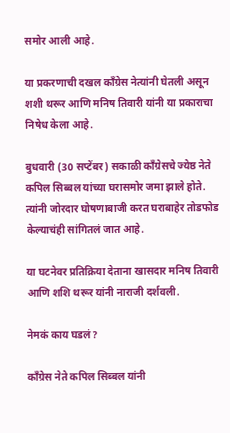समोर आली आहे.

या प्रकरणाची दखल काँग्रेस नेत्यांनी घेतली असून शशी थरूर आणि मनिष तिवारी यांनी या प्रकाराचा निषेध केला आहे.

बुधवारी (30 सप्टेंबर) सकाळी काँग्रेसचे ज्येष्ठ नेते कपिल सिब्बल यांच्या घरासमोर जमा झाले होते. त्यांनी जोरदार घोषणाबाजी करत घराबाहेर तोडफोड केल्याचंही सांगितलं जात आहे.

या घटनेवर प्रतिक्रिया देताना खासदार मनिष तिवारी आणि शशि थरूर यांनी नाराजी दर्शवली.

नेमकं काय घडलं?

काँग्रेस नेते कपिल सिब्बल यांनी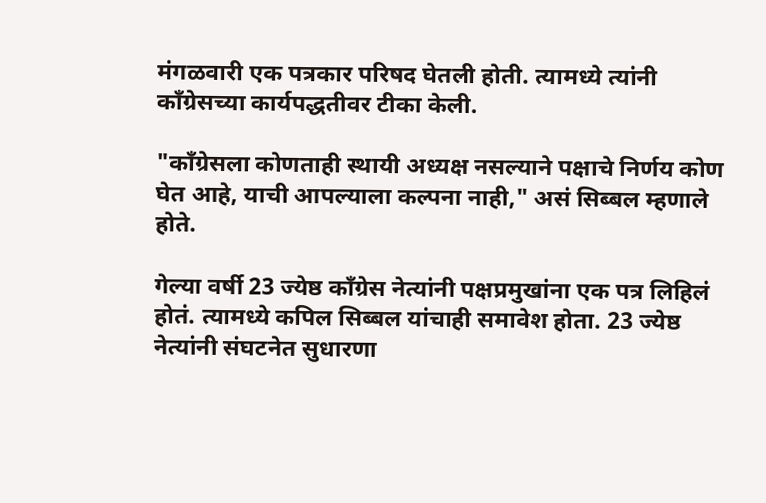मंगळवारी एक पत्रकार परिषद घेतली होती. त्यामध्ये त्यांनी काँग्रेसच्या कार्यपद्धतीवर टीका केली.

"काँग्रेसला कोणताही स्थायी अध्यक्ष नसल्याने पक्षाचे निर्णय कोण घेत आहे, याची आपल्याला कल्पना नाही," असं सिब्बल म्हणाले होते.

गेल्या वर्षी 23 ज्येष्ठ काँग्रेस नेत्यांनी पक्षप्रमुखांना एक पत्र लिहिलं होतं. त्यामध्ये कपिल सिब्बल यांचाही समावेश होता. 23 ज्येष्ठ नेत्यांनी संघटनेत सुधारणा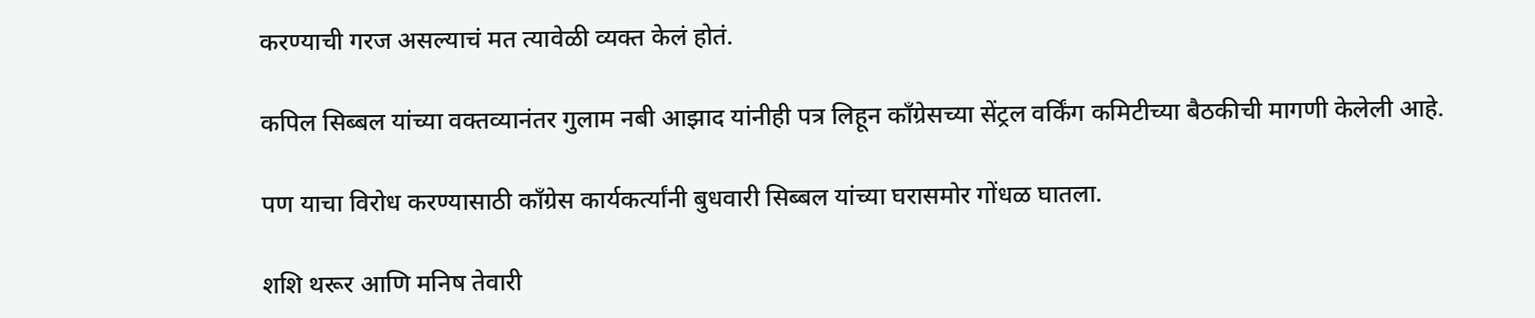करण्याची गरज असल्याचं मत त्यावेळी व्यक्त केलं होतं.

कपिल सिब्बल यांच्या वक्तव्यानंतर गुलाम नबी आझाद यांनीही पत्र लिहून काँग्रेसच्या सेंट्रल वर्किंग कमिटीच्या बैठकीची मागणी केलेली आहे.

पण याचा विरोध करण्यासाठी काँग्रेस कार्यकर्त्यांनी बुधवारी सिब्बल यांच्या घरासमोर गोंधळ घातला.

शशि थरूर आणि मनिष तेवारी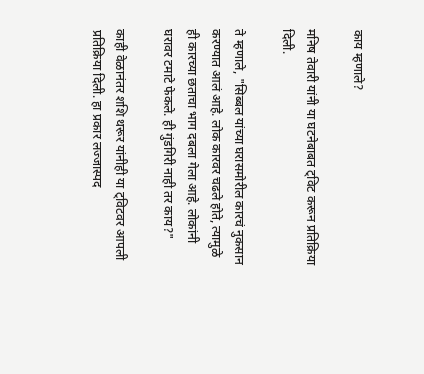काय म्हणाले?

मनिष तेवारी यांनी या घटनेबाबत ट्विट करून प्रतिक्रिया दिली.

ते म्हणाले, "सिब्बल यांच्या घरासमोरील कारचं नुकसान करण्यात आलं आहे. लोक कारवर चढले होते, त्यामुळे ही कारच्या छताचा भाग दबला गेला आहे. लोकांनी घरावर टमाटे फेकले. ही गुंडगिरी नाही तर काय?"

काही वेळानंतर शशि थरूर यांनीही या ट्विटवर आपली प्रतिक्रिया दिली. हा प्रकार लज्जास्पद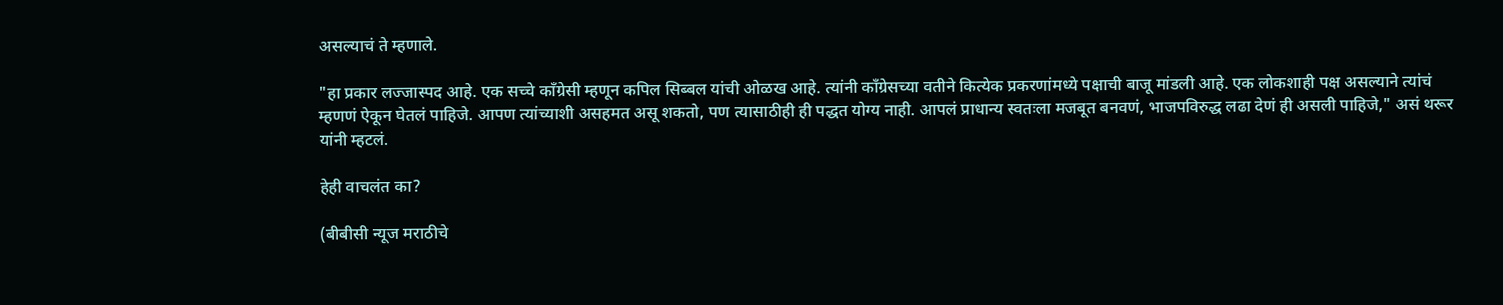असल्याचं ते म्हणाले.

"हा प्रकार लज्जास्पद आहे. एक सच्चे काँग्रेसी म्हणून कपिल सिब्बल यांची ओळख आहे. त्यांनी काँग्रेसच्या वतीने कित्येक प्रकरणांमध्ये पक्षाची बाजू मांडली आहे. एक लोकशाही पक्ष असल्याने त्यांचं म्हणणं ऐकून घेतलं पाहिजे. आपण त्यांच्याशी असहमत असू शकतो, पण त्यासाठीही ही पद्धत योग्य नाही. आपलं प्राधान्य स्वतःला मजबूत बनवणं, भाजपविरुद्ध लढा देणं ही असली पाहिजे," असं थरूर यांनी म्हटलं.

हेही वाचलंत का?

(बीबीसी न्यूज मराठीचे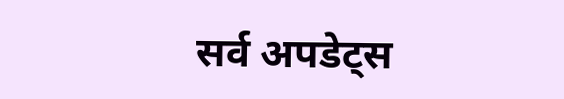सर्व अपडेट्स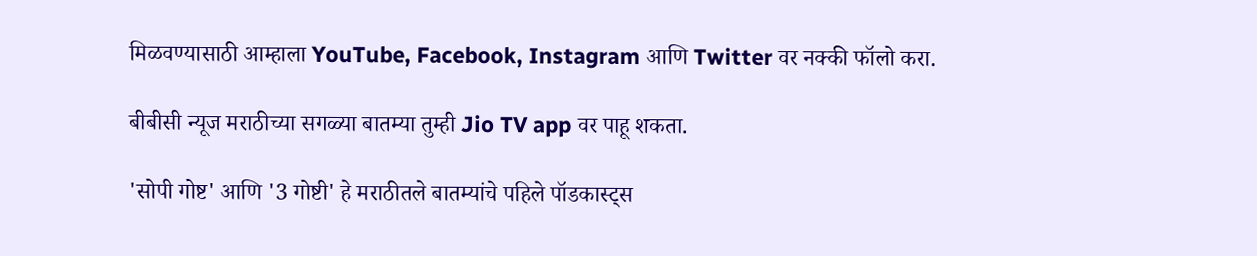मिळवण्यासाठी आम्हाला YouTube, Facebook, Instagram आणि Twitter वर नक्की फॉलो करा.

बीबीसी न्यूज मराठीच्या सगळ्या बातम्या तुम्ही Jio TV app वर पाहू शकता.

'सोपी गोष्ट' आणि '3 गोष्टी' हे मराठीतले बातम्यांचे पहिले पॉडकास्ट्स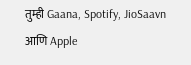तुम्ही Gaana, Spotify, JioSaavn आणि Apple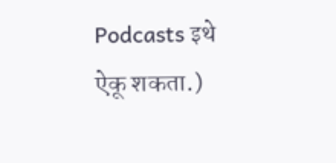Podcasts इथे ऐकू शकता.)